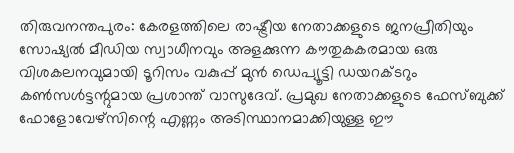തിരുവനന്തപുരം: കേരളത്തിലെ രാഷ്ട്രീയ നേതാക്കളുടെ ജനപ്രീതിയും സോഷ്യല്‍ മീഡിയ സ്വാധീനവും അളക്കുന്ന കൗതുകകരമായ ഒരു വിശകലനവുമായി ടൂറിസം വകുപ്പ് മുന്‍ ഡെപ്യൂട്ടി ഡയറക്ടറും കണ്‍സള്‍ട്ടന്റുമായ പ്രശാന്ത് വാസുദേവ്. പ്രമുഖ നേതാക്കളുടെ ഫേസ്ബുക്ക് ഫോളോവേഴ്സിന്റെ എണ്ണം അടിസ്ഥാനമാക്കിയുള്ള ഈ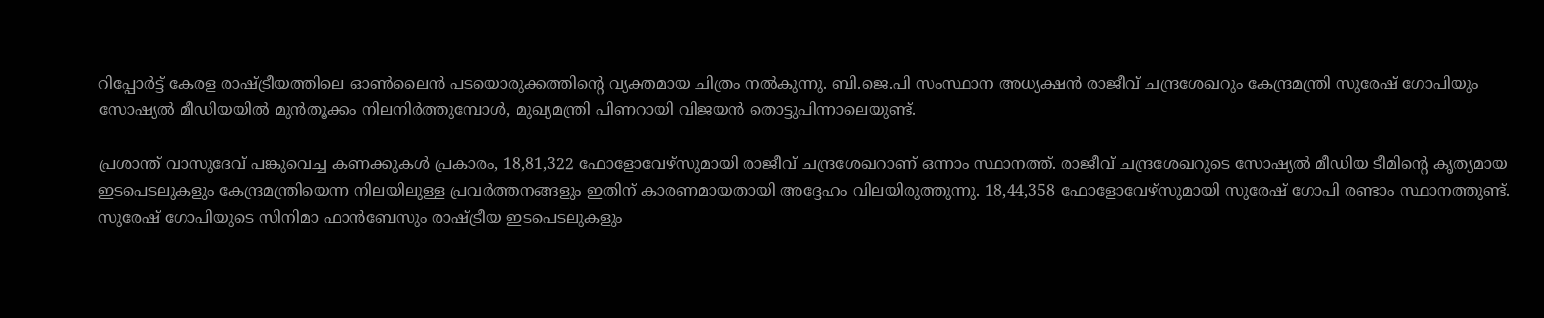റിപ്പോര്‍ട്ട് കേരള രാഷ്ട്രീയത്തിലെ ഓണ്‍ലൈന്‍ പടയൊരുക്കത്തിന്റെ വ്യക്തമായ ചിത്രം നല്‍കുന്നു. ബി.ജെ.പി സംസ്ഥാന അധ്യക്ഷന്‍ രാജീവ് ചന്ദ്രശേഖറും കേന്ദ്രമന്ത്രി സുരേഷ് ഗോപിയും സോഷ്യല്‍ മീഡിയയില്‍ മുന്‍തൂക്കം നിലനിര്‍ത്തുമ്പോള്‍, മുഖ്യമന്ത്രി പിണറായി വിജയന്‍ തൊട്ടുപിന്നാലെയുണ്ട്.

പ്രശാന്ത് വാസുദേവ് പങ്കുവെച്ച കണക്കുകള്‍ പ്രകാരം, 18,81,322 ഫോളോവേഴ്സുമായി രാജീവ് ചന്ദ്രശേഖറാണ് ഒന്നാം സ്ഥാനത്ത്. രാജീവ് ചന്ദ്രശേഖറുടെ സോഷ്യല്‍ മീഡിയ ടീമിന്റെ കൃത്യമായ ഇടപെടലുകളും കേന്ദ്രമന്ത്രിയെന്ന നിലയിലുള്ള പ്രവര്‍ത്തനങ്ങളും ഇതിന് കാരണമായതായി അദ്ദേഹം വിലയിരുത്തുന്നു. 18,44,358 ഫോളോവേഴ്സുമായി സുരേഷ് ഗോപി രണ്ടാം സ്ഥാനത്തുണ്ട്. സുരേഷ് ഗോപിയുടെ സിനിമാ ഫാന്‍ബേസും രാഷ്ട്രീയ ഇടപെടലുകളും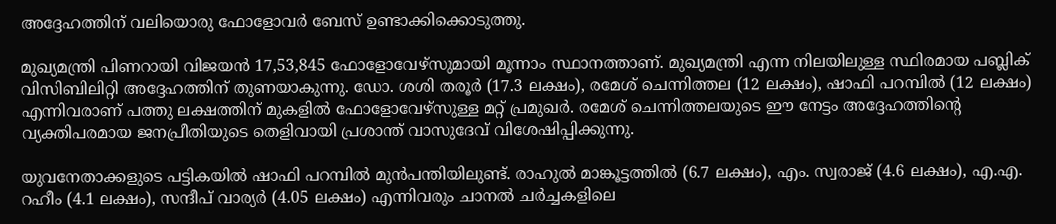അദ്ദേഹത്തിന് വലിയൊരു ഫോളോവര്‍ ബേസ് ഉണ്ടാക്കിക്കൊടുത്തു.

മുഖ്യമന്ത്രി പിണറായി വിജയന്‍ 17,53,845 ഫോളോവേഴ്സുമായി മൂന്നാം സ്ഥാനത്താണ്. മുഖ്യമന്ത്രി എന്ന നിലയിലുള്ള സ്ഥിരമായ പബ്ലിക് വിസിബിലിറ്റി അദ്ദേഹത്തിന് തുണയാകുന്നു. ഡോ. ശശി തരൂര്‍ (17.3 ലക്ഷം), രമേശ് ചെന്നിത്തല (12 ലക്ഷം), ഷാഫി പറമ്പില്‍ (12 ലക്ഷം) എന്നിവരാണ് പത്തു ലക്ഷത്തിന് മുകളില്‍ ഫോളോവേഴ്സുള്ള മറ്റ് പ്രമുഖര്‍. രമേശ് ചെന്നിത്തലയുടെ ഈ നേട്ടം അദ്ദേഹത്തിന്റെ വ്യക്തിപരമായ ജനപ്രീതിയുടെ തെളിവായി പ്രശാന്ത് വാസുദേവ് വിശേഷിപ്പിക്കുന്നു.

യുവനേതാക്കളുടെ പട്ടികയില്‍ ഷാഫി പറമ്പില്‍ മുന്‍പന്തിയിലുണ്ട്. രാഹുല്‍ മാങ്കൂട്ടത്തില്‍ (6.7 ലക്ഷം), എം. സ്വരാജ് (4.6 ലക്ഷം), എ.എ. റഹീം (4.1 ലക്ഷം), സന്ദീപ് വാര്യര്‍ (4.05 ലക്ഷം) എന്നിവരും ചാനല്‍ ചര്‍ച്ചകളിലെ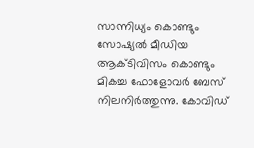സാന്നിധ്യം കൊണ്ടും സോഷ്യല്‍ മീഡിയ ആക്ടിവിസം കൊണ്ടും മികച്ച ഫോളോവര്‍ ബേസ് നിലനിര്‍ത്തുന്നു. കോവിഡ്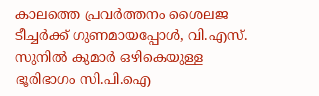കാലത്തെ പ്രവര്‍ത്തനം ശൈലജ ടീച്ചര്‍ക്ക് ഗുണമായപ്പോള്‍, വി.എസ്. സുനില്‍ കുമാര്‍ ഒഴികെയുള്ള ഭൂരിഭാഗം സി.പി.ഐ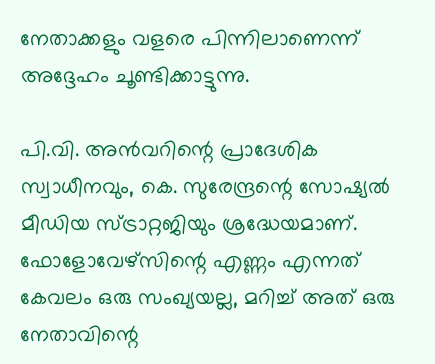നേതാക്കളും വളരെ പിന്നിലാണെന്ന് അദ്ദേഹം ചൂണ്ടിക്കാട്ടുന്നു.

പി.വി. അന്‍വറിന്റെ പ്രാദേശിക സ്വാധീനവും, കെ. സുരേന്ദ്രന്റെ സോഷ്യല്‍ മീഡിയ സ്ട്രാറ്റജിയും ശ്രദ്ധേയമാണ്. ഫോളോവേഴ്സിന്റെ എണ്ണം എന്നത് കേവലം ഒരു സംഖ്യയല്ല, മറിച്ച് അത് ഒരു നേതാവിന്റെ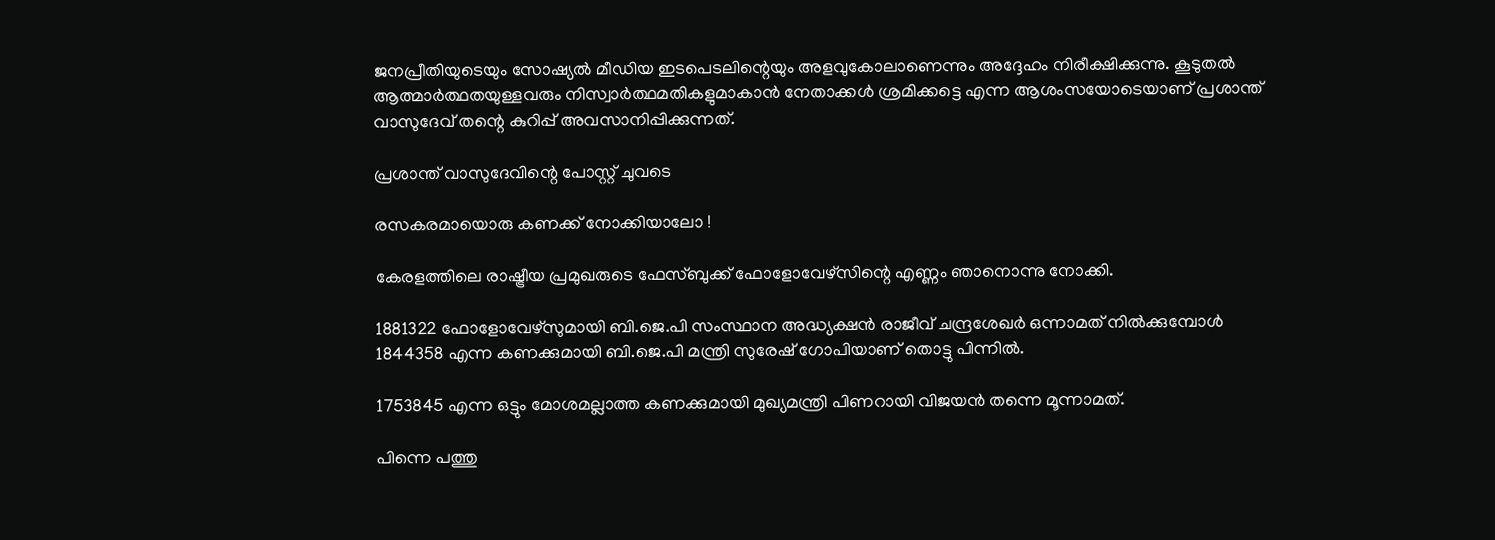ജനപ്രീതിയുടെയും സോഷ്യല്‍ മീഡിയ ഇടപെടലിന്റെയും അളവുകോലാണെന്നും അദ്ദേഹം നിരീക്ഷിക്കുന്നു. കൂടുതല്‍ ആത്മാര്‍ത്ഥതയുള്ളവരും നിസ്വാര്‍ത്ഥമതികളുമാകാന്‍ നേതാക്കള്‍ ശ്രമിക്കട്ടെ എന്ന ആശംസയോടെയാണ് പ്രശാന്ത് വാസുദേവ് തന്റെ കുറിപ്പ് അവസാനിപ്പിക്കുന്നത്.

പ്രശാന്ത് വാസുദേവിന്റെ പോസ്റ്റ് ചുവടെ

രസകരമായൊരു കണക്ക് നോക്കിയാലോ !

കേരളത്തിലെ രാഷ്ട്രീയ പ്രമുഖരുടെ ഫേസ്ബുക്ക് ഫോളോവേഴ്‌സിന്റെ എണ്ണം ഞാനൊന്നു നോക്കി.

1881322 ഫോളോവേഴ്‌സുമായി ബി.ജെ.പി സംസ്ഥാന അദ്ധ്യക്ഷന്‍ രാജീവ് ചന്ദ്രശേഖര്‍ ഒന്നാമത് നില്‍ക്കുമ്പോള്‍ 1844358 എന്ന കണക്കുമായി ബി.ജെ.പി മന്ത്രി സുരേഷ് ഗോപിയാണ് തൊട്ടു പിന്നില്‍.

1753845 എന്ന ഒട്ടും മോശമല്ലാത്ത കണക്കുമായി മുഖ്യമന്ത്രി പിണറായി വിജയന്‍ തന്നെ മൂന്നാമത്.

പിന്നെ പത്തു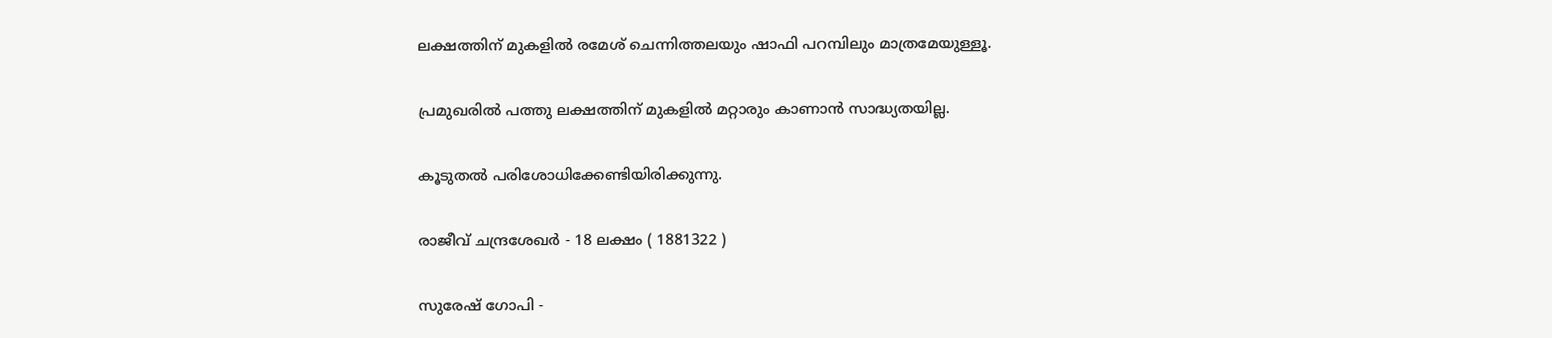ലക്ഷത്തിന് മുകളില്‍ രമേശ് ചെന്നിത്തലയും ഷാഫി പറമ്പിലും മാത്രമേയുള്ളൂ.

പ്രമുഖരില്‍ പത്തു ലക്ഷത്തിന് മുകളില്‍ മറ്റാരും കാണാന്‍ സാദ്ധ്യതയില്ല.

കൂടുതല്‍ പരിശോധിക്കേണ്ടിയിരിക്കുന്നു.

രാജീവ് ചന്ദ്രശേഖര്‍ - 18 ലക്ഷം ( 1881322 )

സുരേഷ് ഗോപി -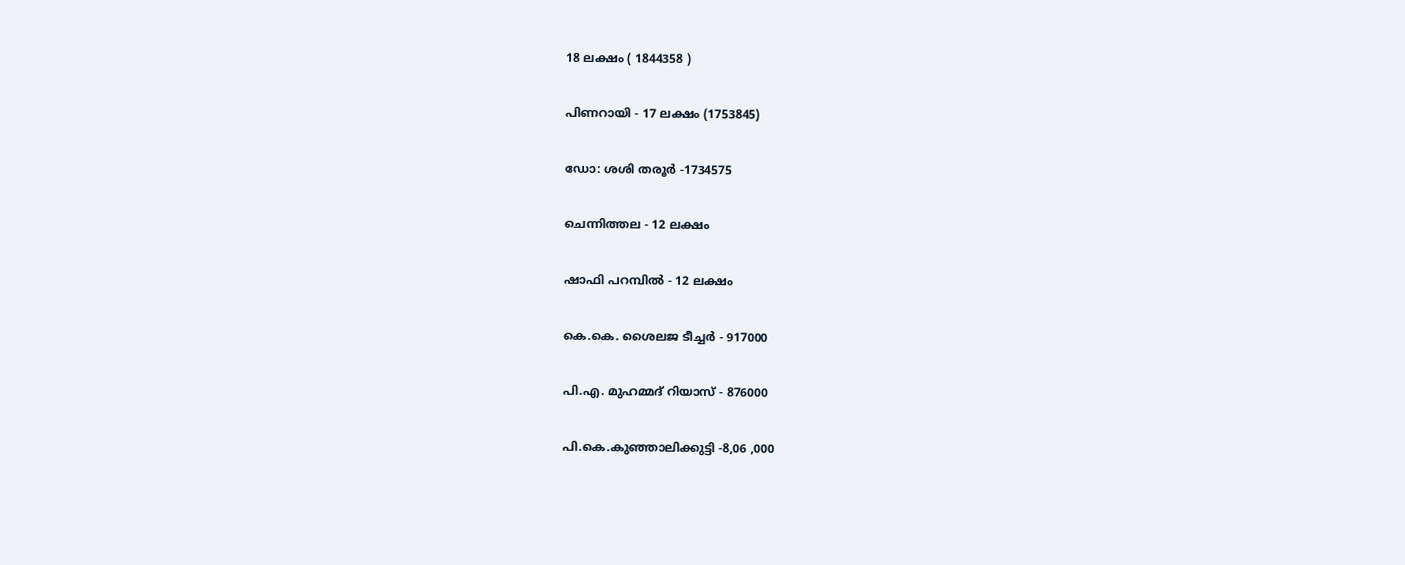18 ലക്ഷം ( 1844358 )

പിണറായി - 17 ലക്ഷം (1753845)

ഡോ: ശശി തരൂര്‍ -1734575

ചെന്നിത്തല - 12 ലക്ഷം

ഷാഫി പറമ്പില്‍ - 12 ലക്ഷം

കെ.കെ. ശൈലജ ടീച്ചര്‍ - 917000

പി.എ. മുഹമ്മദ് റിയാസ് - 876000

പി.കെ.കുഞ്ഞാലിക്കുട്ടി -8,06 ,000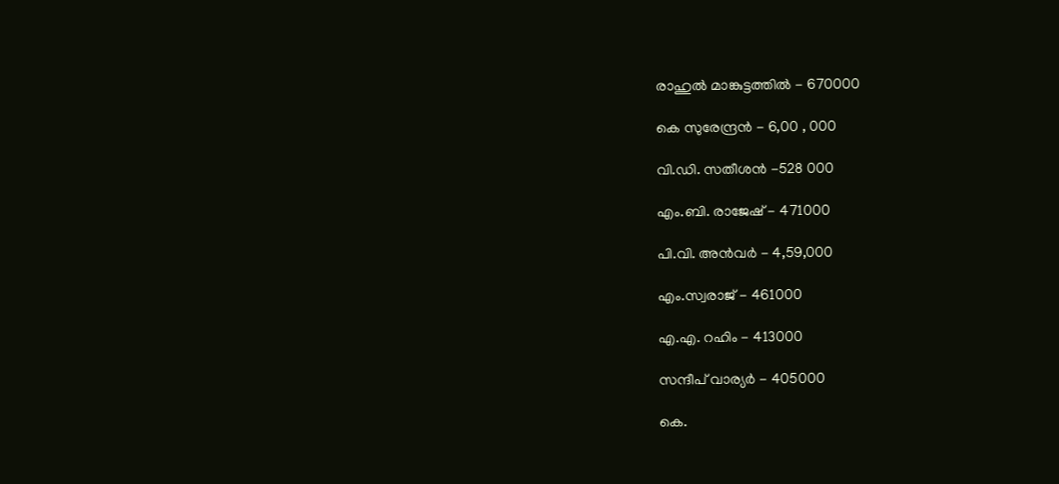രാഹുല്‍ മാങ്കുട്ടത്തില്‍ - 670000

കെ സുരേന്ദ്രന്‍ - 6,00 , 000

വി.ഡി. സതീശന്‍ -528 000

എം.ബി. രാജേഷ് - 471000

പി.വി. അന്‍വര്‍ - 4,59,000

എം.സ്വരാജ് - 461000

എ.എ. റഹിം - 413000

സന്ദീപ് വാര്യര്‍ - 405000

കെ.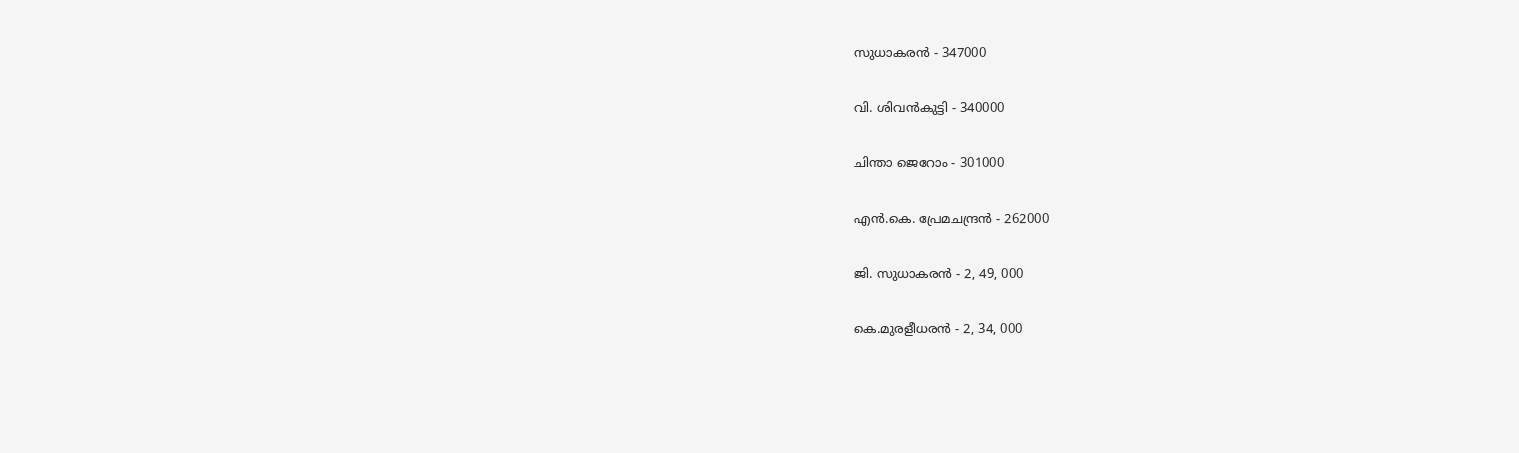സുധാകരന്‍ - 347000

വി. ശിവന്‍കുട്ടി - 340000

ചിന്താ ജെറോം - 301000

എന്‍.കെ. പ്രേമചന്ദ്രന്‍ - 262000

ജി. സുധാകരന്‍ - 2, 49, 000

കെ.മുരളീധരന്‍ - 2, 34, 000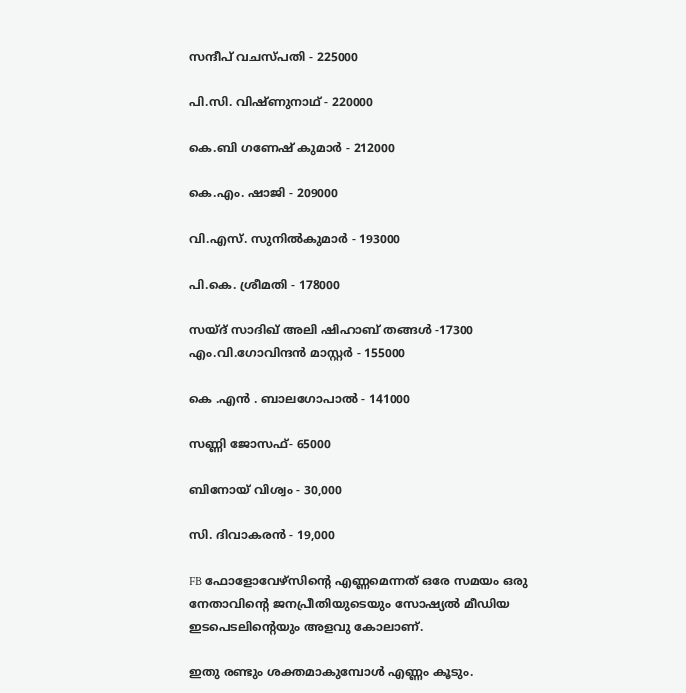സന്ദീപ് വചസ്പതി - 225000

പി.സി. വിഷ്ണുനാഥ് - 220000

കെ.ബി ഗണേഷ് കുമാര്‍ - 212000

കെ.എം. ഷാജി - 209000

വി.എസ്. സുനില്‍കുമാര്‍ - 193000

പി.കെ. ശ്രീമതി - 178000

സയ്ദ് സാദിഖ് അലി ഷിഹാബ് തങ്ങള്‍ -17300 എം.വി.ഗോവിന്ദന്‍ മാസ്റ്റര്‍ - 155000

കെ .എന്‍ . ബാലഗോപാല്‍ - 141000

സണ്ണി ജോസഫ്- 65000

ബിനോയ് വിശ്വം - 30,000

സി. ദിവാകരന്‍ - 19,000

FB ഫോളോവേഴ്‌സിന്റെ എണ്ണമെന്നത് ഒരേ സമയം ഒരു നേതാവിന്റെ ജനപ്രീതിയുടെയും സോഷ്യല്‍ മീഡിയ ഇടപെടലിന്റെയും അളവു കോലാണ്.

ഇതു രണ്ടും ശക്തമാകുമ്പോള്‍ എണ്ണം കൂടും.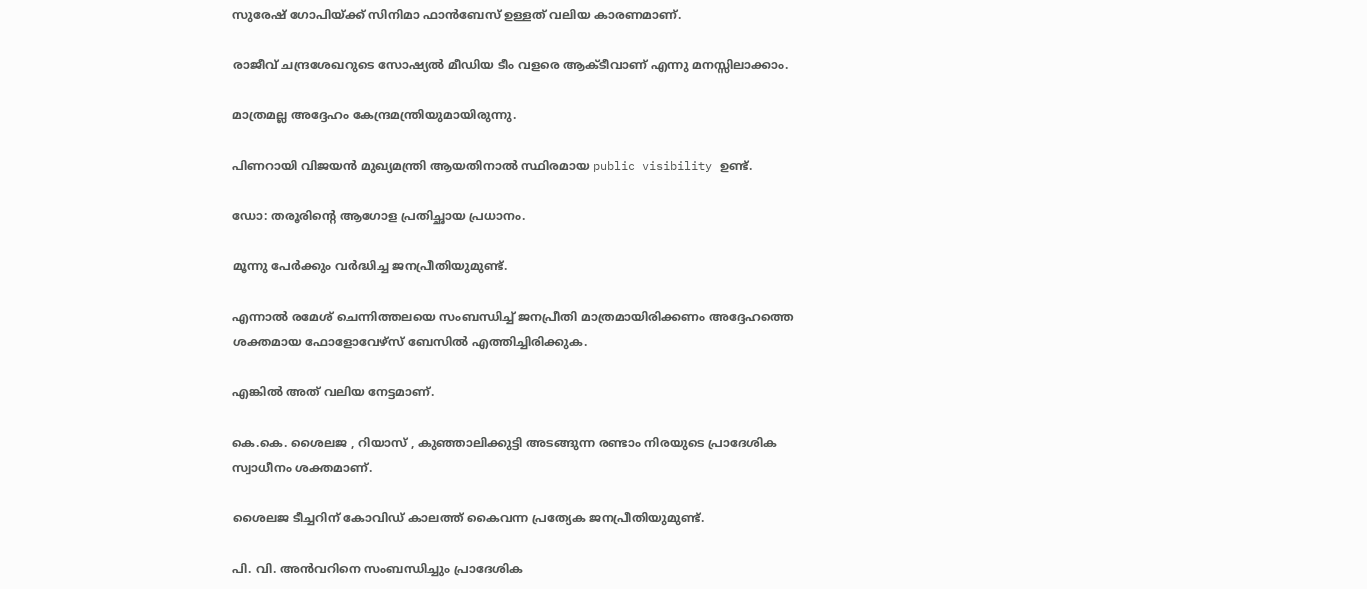സുരേഷ് ഗോപിയ്ക്ക് സിനിമാ ഫാന്‍ബേസ് ഉള്ളത് വലിയ കാരണമാണ്.

രാജീവ് ചന്ദ്രശേഖറുടെ സോഷ്യല്‍ മീഡിയ ടീം വളരെ ആക്ടീവാണ് എന്നു മനസ്സിലാക്കാം.

മാത്രമല്ല അദ്ദേഹം കേന്ദ്രമന്ത്രിയുമായിരുന്നു.

പിണറായി വിജയന്‍ മുഖ്യമന്ത്രി ആയതിനാല്‍ സ്ഥിരമായ public visibility ഉണ്ട്.

ഡോ: തരൂരിന്റെ ആഗോള പ്രതിച്ഛായ പ്രധാനം.

മൂന്നു പേര്‍ക്കും വര്‍ദ്ധിച്ച ജനപ്രീതിയുമുണ്ട്.

എന്നാല്‍ രമേശ് ചെന്നിത്തലയെ സംബന്ധിച്ച് ജനപ്രീതി മാത്രമായിരിക്കണം അദ്ദേഹത്തെ ശക്തമായ ഫോളോവേഴ്‌സ് ബേസില്‍ എത്തിച്ചിരിക്കുക.

എങ്കില്‍ അത് വലിയ നേട്ടമാണ്.

കെ.കെ. ശൈലജ , റിയാസ് , കുഞ്ഞാലിക്കുട്ടി അടങ്ങുന്ന രണ്ടാം നിരയുടെ പ്രാദേശിക സ്വാധീനം ശക്തമാണ്.

ശൈലജ ടീച്ചറിന് കോവിഡ് കാലത്ത് കൈവന്ന പ്രത്യേക ജനപ്രീതിയുമുണ്ട്.

പി. വി. അന്‍വറിനെ സംബന്ധിച്ചും പ്രാദേശിക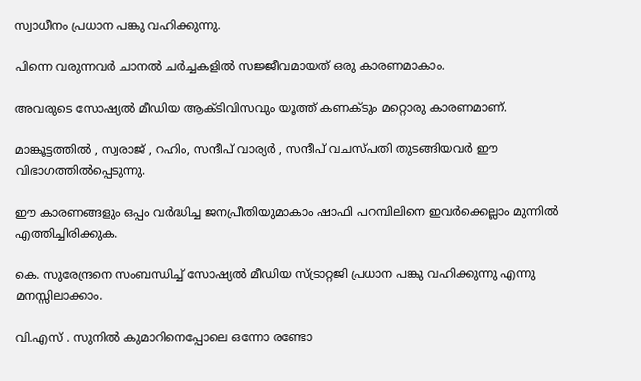സ്വാധീനം പ്രധാന പങ്കു വഹിക്കുന്നു.

പിന്നെ വരുന്നവര്‍ ചാനല്‍ ചര്‍ച്ചകളില്‍ സജ്ജീവമായത് ഒരു കാരണമാകാം.

അവരുടെ സോഷ്യല്‍ മീഡിയ ആക്ടിവിസവും യൂത്ത് കണക്ടും മറ്റൊരു കാരണമാണ്.

മാങ്കൂട്ടത്തില്‍ , സ്വരാജ് , റഹിം, സന്ദീപ് വാര്യര്‍ , സന്ദീപ് വചസ്പതി തുടങ്ങിയവര്‍ ഈ വിഭാഗത്തില്‍പ്പെടുന്നു.

ഈ കാരണങ്ങളും ഒപ്പം വര്‍ദ്ധിച്ച ജനപ്രീതിയുമാകാം ഷാഫി പറമ്പിലിനെ ഇവര്‍ക്കെല്ലാം മുന്നില്‍ എത്തിച്ചിരിക്കുക.

കെ. സുരേന്ദ്രനെ സംബന്ധിച്ച് സോഷ്യല്‍ മീഡിയ സ്ട്രാറ്റജി പ്രധാന പങ്കു വഹിക്കുന്നു എന്നു മനസ്സിലാക്കാം.

വി.എസ് . സുനില്‍ കുമാറിനെപ്പോലെ ഒന്നോ രണ്ടോ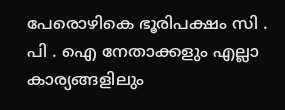പേരൊഴികെ ഭൂരിപക്ഷം സി . പി . ഐ നേതാക്കളും എല്ലാ കാര്യങ്ങളിലും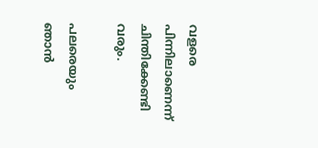വളരെ പിന്നിലാണെന്ന് ചിന്തിക്കേണ്ടി വരും.

പലരെയും ഞാന്‍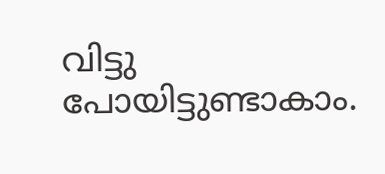വിട്ടു പോയിട്ടുണ്ടാകാം.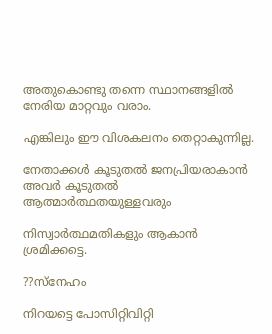അതുകൊണ്ടു തന്നെ സ്ഥാനങ്ങളില്‍ നേരിയ മാറ്റവും വരാം.

എങ്കിലും ഈ വിശകലനം തെറ്റാകുന്നില്ല.

നേതാക്കള്‍ കൂടുതല്‍ ജനപ്രിയരാകാന്‍ അവര്‍ കൂടുതല്‍ ആത്മാര്‍ത്ഥതയുള്ളവരും

നിസ്വാര്‍ത്ഥമതികളും ആകാന്‍ ശ്രമിക്കട്ടെ.

??സ്‌നേഹം

നിറയട്ടെ പോസിറ്റിവിറ്റി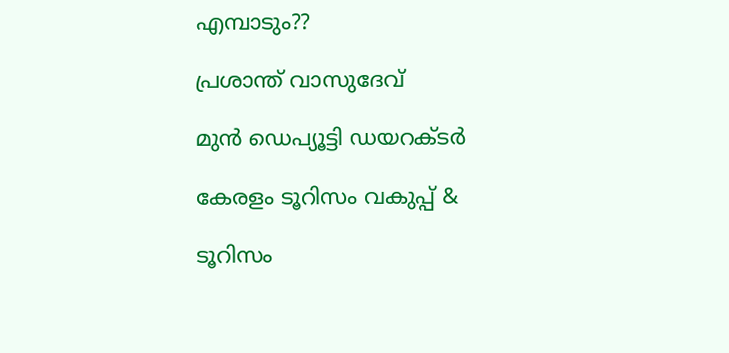എമ്പാടും??

പ്രശാന്ത് വാസുദേവ്

മുന്‍ ഡെപ്യൂട്ടി ഡയറക്ടര്‍

കേരളം ടൂറിസം വകുപ്പ് &

ടൂറിസം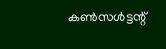കണ്‍സള്‍ട്ടന്റ്